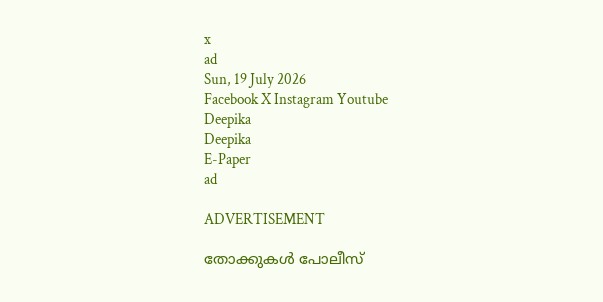x
ad
Sun, 19 July 2026
Facebook X Instagram Youtube
Deepika
Deepika
E-Paper
ad

ADVERTISEMENT

തോക്കുകൾ പോലീസ്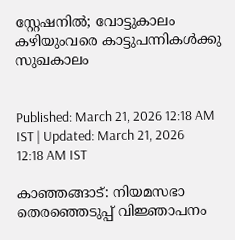സ്റ്റേഷനിൽ; വോട്ടുകാലം കഴിയുംവരെ കാട്ടുപന്നികൾക്കു സുഖകാലം


Published: March 21, 2026 12:18 AM IST | Updated: March 21, 2026 12:18 AM IST

കാഞ്ഞങ്ങാട്: നിയമസഭാ തെരഞ്ഞെടുപ്പ് വിജ്ഞാപനം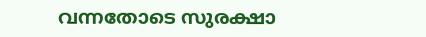വന്നതോടെ സുരക്ഷാ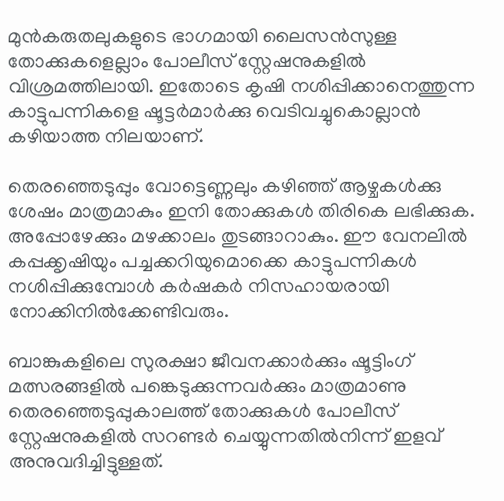മുൻകരുതലുകളുടെ ഭാഗമായി ലൈസൻസുള്ള തോക്കുകളെല്ലാം പോലീസ് സ്റ്റേഷനുകളിൽ വിശ്രമത്തിലായി. ഇതോടെ കൃഷി നശിപ്പിക്കാനെത്തുന്ന കാട്ടുപന്നികളെ ഷൂട്ടർമാർക്കു വെടിവച്ചുകൊല്ലാൻ കഴിയാത്ത നിലയാണ്.

തെരഞ്ഞെടുപ്പും വോട്ടെണ്ണലും കഴിഞ്ഞ് ആഴ്ചകൾക്കു ശേഷം മാത്രമാകും ഇനി തോക്കുകൾ തിരികെ ലഭിക്കുക. അപ്പോഴേക്കും മഴക്കാലം തുടങ്ങാറാകും. ഈ വേനലിൽ കപ്പക്കൃഷിയും പച്ചക്കറിയുമൊക്കെ കാട്ടുപന്നികൾ നശിപ്പിക്കുമ്പോൾ കർഷകർ നിസഹായരായി നോക്കിനിൽക്കേണ്ടിവരും.

ബാങ്കുകളിലെ സുരക്ഷാ ജീവനക്കാർക്കും ഷൂട്ടിംഗ് മത്സരങ്ങളിൽ പങ്കെടുക്കുന്നവർക്കും മാത്രമാണു തെരഞ്ഞെടുപ്പുകാലത്ത് തോക്കുകൾ പോലീസ് സ്റ്റേഷനുകളിൽ സറണ്ടർ ചെയ്യുന്നതിൽനിന്ന് ഇളവ് അനുവദിച്ചിട്ടുള്ളത്.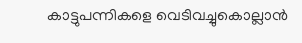കാട്ടുപന്നികളെ വെടിവച്ചുകൊല്ലാൻ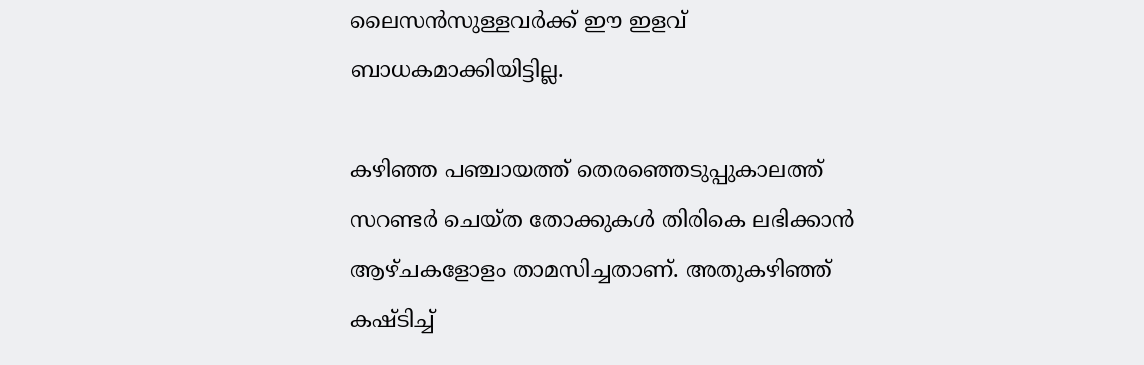ലൈസൻസുള്ളവർക്ക് ഈ ഇളവ് ബാധകമാക്കിയിട്ടില്ല.

കഴിഞ്ഞ പഞ്ചായത്ത് തെരഞ്ഞെടുപ്പുകാലത്ത് സറണ്ടർ ചെയ്ത തോക്കുകൾ തിരികെ ലഭിക്കാൻ ആഴ്ചകളോളം താമസിച്ചതാണ്. അതുകഴിഞ്ഞ് കഷ്ടിച്ച്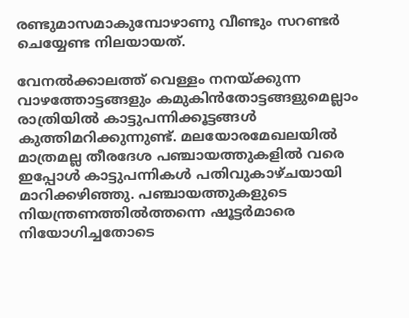രണ്ടുമാസമാകുമ്പോഴാണു വീണ്ടും സറണ്ടർ ചെയ്യേണ്ട നിലയായത്.

വേനൽക്കാലത്ത് വെള്ളം നനയ്ക്കുന്ന വാഴത്തോട്ടങ്ങളും കമുകിൻതോട്ടങ്ങളുമെല്ലാം രാത്രിയിൽ കാട്ടുപന്നിക്കൂട്ടങ്ങൾ കുത്തിമറിക്കുന്നുണ്ട്. മലയോരമേഖലയിൽ മാത്രമല്ല തീരദേശ പഞ്ചായത്തുകളിൽ വരെ ഇപ്പോൾ കാട്ടുപന്നികൾ പതിവുകാഴ്ചയായി മാറിക്കഴിഞ്ഞു. പഞ്ചായത്തുകളുടെ നിയന്ത്രണത്തിൽത്തന്നെ ഷൂട്ടർമാരെ നിയോഗിച്ചതോടെ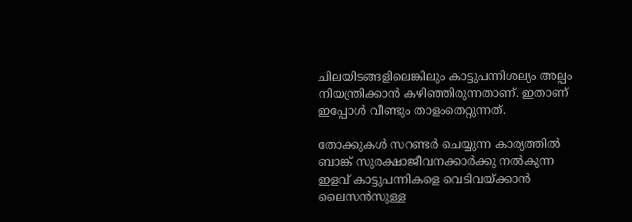ചിലയിടങ്ങളിലെങ്കിലും കാട്ടുപന്നിശല്യം അല്പം നിയന്ത്രിക്കാൻ കഴിഞ്ഞിരുന്നതാണ്. ഇതാണ് ഇപ്പോൾ വീണ്ടും താളംതെറ്റുന്നത്.

തോക്കുകൾ സറണ്ടർ ചെയ്യുന്ന കാര്യത്തിൽ ബാങ്ക് സുരക്ഷാജീവനക്കാർക്കു നൽകുന്ന ഇളവ് കാട്ടുപന്നികളെ വെടിവയ്ക്കാൻ ലൈസൻസുള്ള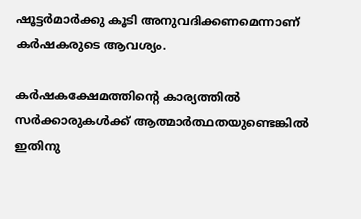ഷൂട്ടർമാർക്കു കൂടി അനുവദിക്കണമെന്നാണ് കർഷകരുടെ ആവശ്യം.

കർഷകക്ഷേമത്തിന്‍റെ കാര്യത്തിൽ സർക്കാരുകൾക്ക് ആത്മാർത്ഥതയുണ്ടെങ്കിൽ ഇതിനു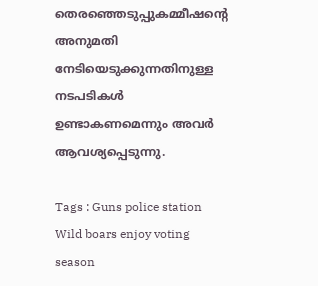തെരഞ്ഞെടുപ്പുകമ്മീഷന്‍റെ അനുമതി നേടിയെടുക്കുന്നതിനുള്ള നടപടികൾ ഉണ്ടാകണമെന്നും അവർ ആവശ്യപ്പെടുന്നു.

Tags : Guns police station Wild boars enjoy voting season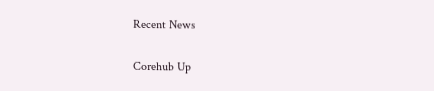Recent News

Corehub Up